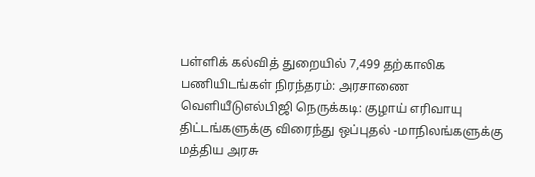பள்ளிக் கல்வித் துறையில் 7,499 தற்காலிக பணியிடங்கள் நிரந்தரம்: அரசாணை வெளியீடுஎல்பிஜி நெருக்கடி: குழாய் எரிவாயு திட்டங்களுக்கு விரைந்து ஒப்புதல் -மாநிலங்களுக்கு மத்திய அரசு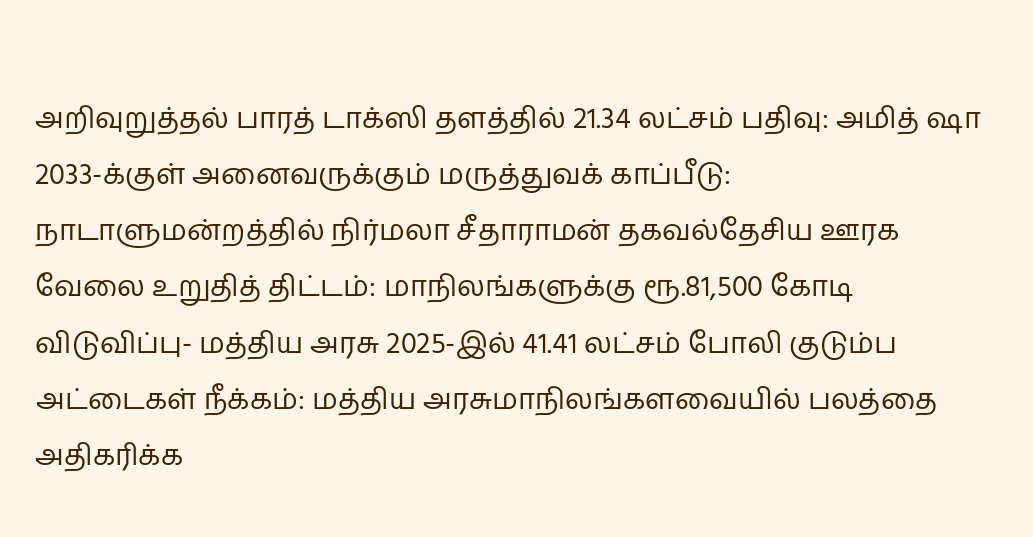அறிவுறுத்தல் பாரத் டாக்ஸி தளத்தில் 21.34 லட்சம் பதிவு: அமித் ஷா 2033-க்குள் அனைவருக்கும் மருத்துவக் காப்பீடு: நாடாளுமன்றத்தில் நிர்மலா சீதாராமன் தகவல்தேசிய ஊரக வேலை உறுதித் திட்டம்: மாநிலங்களுக்கு ரூ.81,500 கோடி விடுவிப்பு- மத்திய அரசு 2025-இல் 41.41 லட்சம் போலி குடும்ப அட்டைகள் நீக்கம்: மத்திய அரசுமாநிலங்களவையில் பலத்தை அதிகரிக்க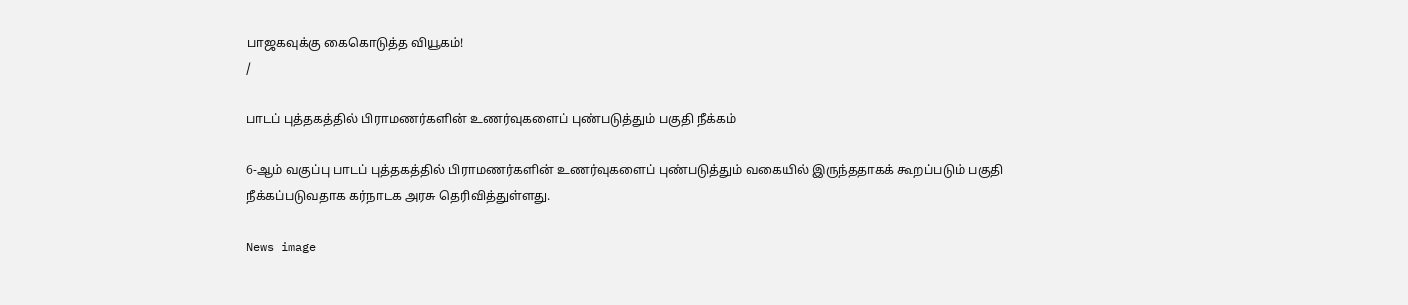பாஜகவுக்கு கைகொடுத்த வியூகம்!
/

பாடப் புத்தகத்தில் பிராமணர்களின் உணர்வுகளைப் புண்படுத்தும் பகுதி நீக்கம்

6-ஆம் வகுப்பு பாடப் புத்தகத்தில் பிராமணர்களின் உணர்வுகளைப் புண்படுத்தும் வகையில் இருந்ததாகக் கூறப்படும் பகுதி நீக்கப்படுவதாக கர்நாடக அரசு தெரிவித்துள்ளது.

News image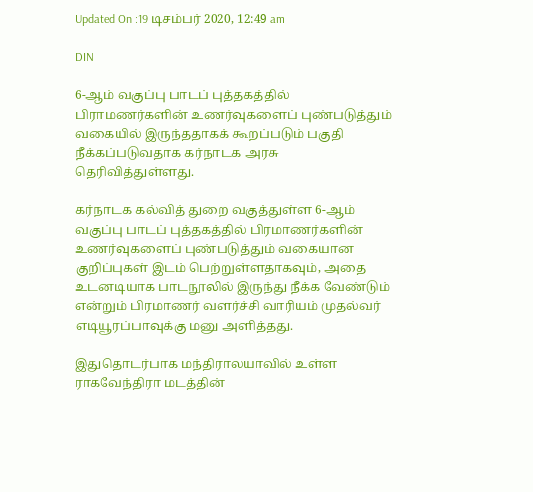Updated On :19 டிசம்பர் 2020, 12:49 am

DIN

6-ஆம் வகுப்பு பாடப் புத்தகத்தில் பிராமணர்களின் உணர்வுகளைப் புண்படுத்தும் வகையில் இருந்ததாகக் கூறப்படும் பகுதி நீக்கப்படுவதாக கர்நாடக அரசு தெரிவித்துள்ளது.

கர்நாடக கல்வித் துறை வகுத்துள்ள 6-ஆம் வகுப்பு பாடப் புத்தகத்தில் பிரமாணர்களின் உணர்வுகளைப் புண்படுத்தும் வகையான குறிப்புகள் இடம் பெற்றுள்ளதாகவும், அதை உடனடியாக பாடநூலில் இருந்து நீக்க வேண்டும் என்றும் பிரமாணர் வளர்ச்சி வாரியம் முதல்வர் எடியூரப்பாவுக்கு மனு அளித்தது.

இதுதொடர்பாக மந்திராலயாவில் உள்ள ராகவேந்திரா மடத்தின்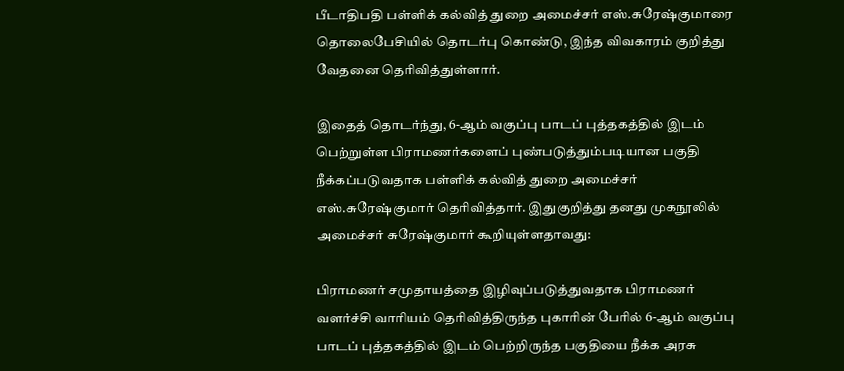பீடாதிபதி பள்ளிக் கல்வித் துறை அமைச்சர் எஸ்.சுரேஷ்குமாரை தொலைபேசியில் தொடர்பு கொண்டு, இந்த விவகாரம் குறித்து வேதனை தெரிவித்துள்ளார்.

இதைத் தொடர்ந்து, 6-ஆம் வகுப்பு பாடப் புத்தகத்தில் இடம் பெற்றுள்ள பிராமணர்களைப் புண்படுத்தும்படியான பகுதி நீக்கப்படுவதாக பள்ளிக் கல்வித் துறை அமைச்சர் எஸ்.சுரேஷ்குமார் தெரிவித்தார். இதுகுறித்து தனது முகநூலில் அமைச்சர் சுரேஷ்குமார் கூறியுள்ளதாவது:

பிராமணர் சமுதாயத்தை இழிவுப்படுத்துவதாக பிராமணர் வளர்ச்சி வாரியம் தெரிவித்திருந்த புகாரின் பேரில் 6-ஆம் வகுப்பு பாடப் புத்தகத்தில் இடம் பெற்றிருந்த பகுதியை நீக்க அரசு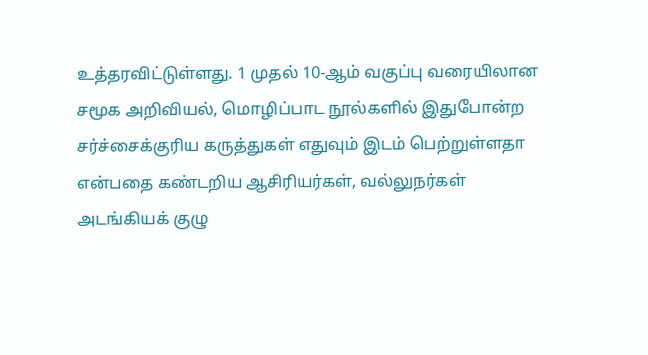உத்தரவிட்டுள்ளது. 1 முதல் 10-ஆம் வகுப்பு வரையிலான சமூக அறிவியல், மொழிப்பாட நூல்களில் இதுபோன்ற சர்ச்சைக்குரிய கருத்துகள் எதுவும் இடம் பெற்றுள்ளதா என்பதை கண்டறிய ஆசிரியர்கள், வல்லுநர்கள் அடங்கியக் குழு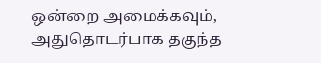ஒன்றை அமைக்கவும், அதுதொடர்பாக தகுந்த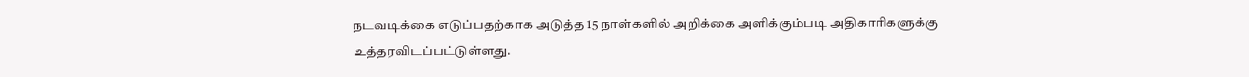நடவடிக்கை எடுப்பதற்காக அடுத்த 15 நாள்களில் அறிக்கை அளிக்கும்படி அதிகாரிகளுக்கு உத்தரவிடப்பட்டுள்ளது.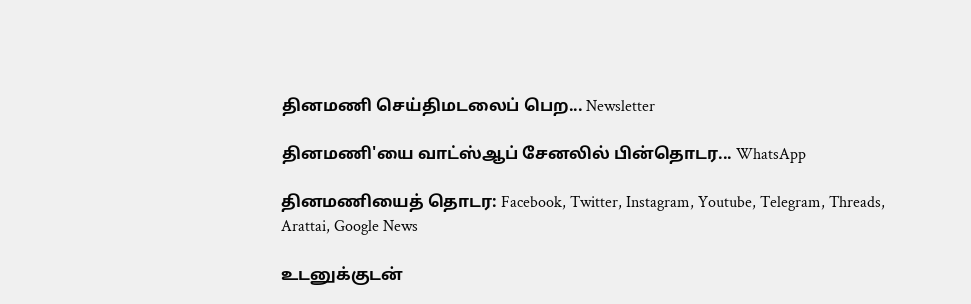தினமணி செய்திமடலைப் பெற... Newsletter

தினமணி'யை வாட்ஸ்ஆப் சேனலில் பின்தொடர... WhatsApp

தினமணியைத் தொடர: Facebook, Twitter, Instagram, Youtube, Telegram, Threads, Arattai, Google News

உடனுக்குடன்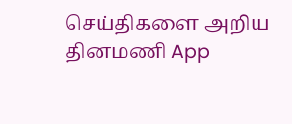செய்திகளை அறிய தினமணி App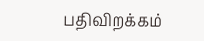பதிவிறக்கம்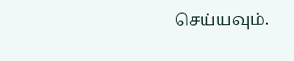செய்யவும்.